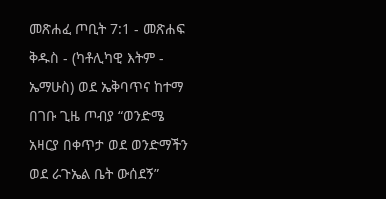መጽሐፈ ጦቢት 7:1 - መጽሐፍ ቅዱስ - (ካቶሊካዊ እትም - ኤማሁስ) ወደ ኤቅባጥና ከተማ በገቡ ጊዜ ጦብያ “ወንድሜ አዛርያ በቀጥታ ወደ ወንድማችን ወደ ራጉኤል ቤት ውሰደኝ”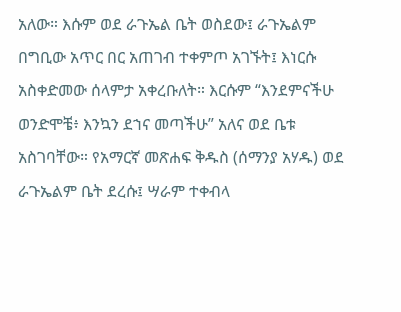አለው። እሱም ወደ ራጉኤል ቤት ወስደው፤ ራጉኤልም በግቢው አጥር በር አጠገብ ተቀምጦ አገኙት፤ እነርሱ አስቀድመው ሰላምታ አቀረቡለት። እርሱም “እንደምናችሁ ወንድሞቼ፥ እንኳን ደኀና መጣችሁ” አለና ወደ ቤቱ አስገባቸው። የአማርኛ መጽሐፍ ቅዱስ (ሰማንያ አሃዱ) ወደ ራጉኤልም ቤት ደረሱ፤ ሣራም ተቀብላ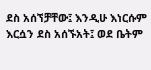ደስ አሰኘቻቸው፤ እንዲሁ እነርሱም እርሷን ደስ አሰኙአት፤ ወደ ቤትም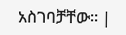አስገባቻቸው። |